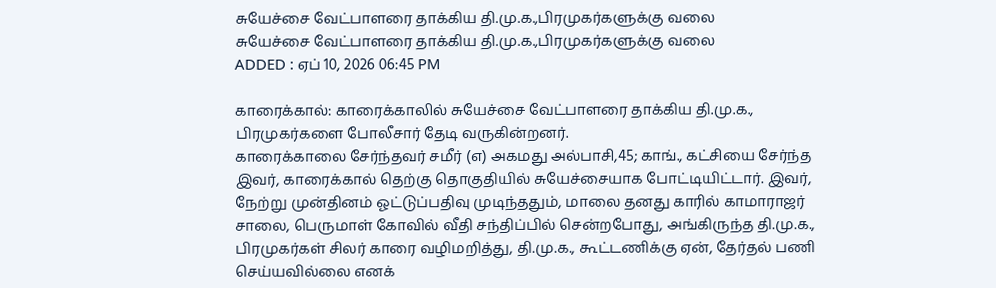சுயேச்சை வேட்பாளரை தாக்கிய தி.மு.க.,பிரமுகர்களுக்கு வலை
சுயேச்சை வேட்பாளரை தாக்கிய தி.மு.க.,பிரமுகர்களுக்கு வலை
ADDED : ஏப் 10, 2026 06:45 PM

காரைக்கால்: காரைக்காலில் சுயேச்சை வேட்பாளரை தாக்கிய தி.மு.க., பிரமுகர்களை போலீசார் தேடி வருகின்றனர்.
காரைக்காலை சேர்ந்தவர் சமீர் (எ) அகமது அல்பாசி,45; காங்., கட்சியை சேர்ந்த இவர், காரைக்கால் தெற்கு தொகுதியில் சுயேச்சையாக போட்டியிட்டார். இவர், நேற்று முன்தினம் ஓட்டுப்பதிவு முடிந்ததும், மாலை தனது காரில் காமாராஜர் சாலை, பெருமாள் கோவில் வீதி சந்திப்பில் சென்றபோது, அங்கிருந்த தி.மு.க., பிரமுகர்கள் சிலர் காரை வழிமறித்து, தி.மு.க., கூட்டணிக்கு ஏன், தேர்தல் பணி செய்யவில்லை எனக்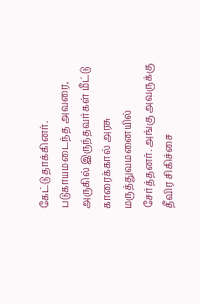கேட்டு தாக்கினர்.
படுகாயமடைந்த அவரை, அருகில் இருந்தவர்கள் மீட்டு காரைக்கால் அரசு மருத்துவமனையில் சேர்த்தனர். அங்கு அவருக்கு தீவிர சிகிச்சை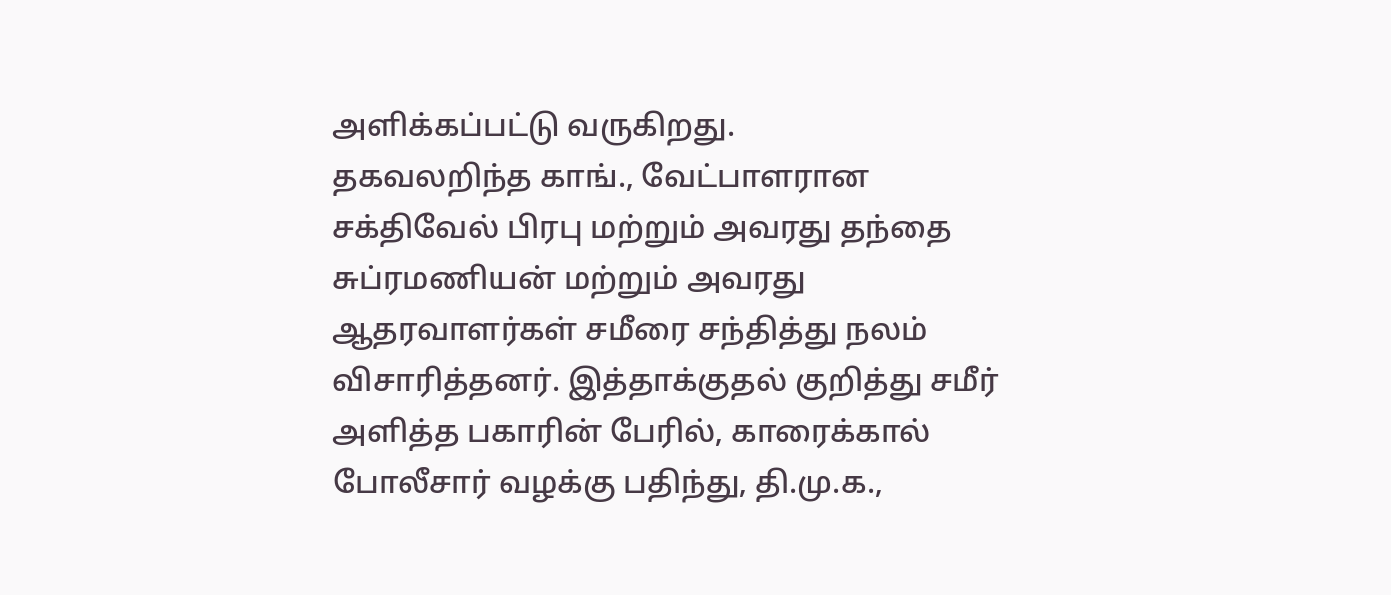அளிக்கப்பட்டு வருகிறது.
தகவலறிந்த காங்., வேட்பாளரான சக்திவேல் பிரபு மற்றும் அவரது தந்தை சுப்ரமணியன் மற்றும் அவரது ஆதரவாளர்கள் சமீரை சந்தித்து நலம் விசாரித்தனர். இத்தாக்குதல் குறித்து சமீர் அளித்த பகாரின் பேரில், காரைக்கால் போலீசார் வழக்கு பதிந்து, தி.மு.க.,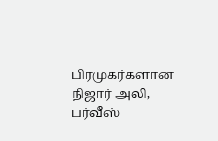பிரமுகர்களான நிஜார் அலி, பர்வீஸ்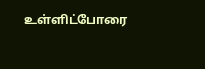உள்ளிட்போரை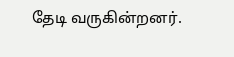தேடி வருகின்றனர்.